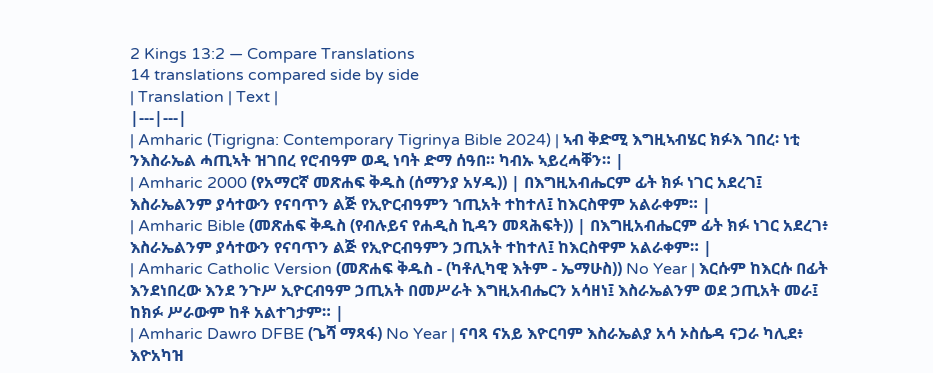2 Kings 13:2 — Compare Translations
14 translations compared side by side
| Translation | Text |
|---|---|
| Amharic (Tigrigna: Contemporary Tigrinya Bible 2024) | ኣብ ቅድሚ እግዚኣብሄር ክፉእ ገበረ፡ ነቲ ንእስራኤል ሓጢኣት ዝገበረ የሮብዓም ወዲ ነባት ድማ ሰዓበ። ካብኡ ኣይረሓቐን። |
| Amharic 2000 (የአማርኛ መጽሐፍ ቅዱስ (ሰማንያ አሃዱ)) | በእግዚአብሔርም ፊት ክፉ ነገር አደረገ፤ እስራኤልንም ያሳተውን የናባጥን ልጅ የኢዮርብዓምን ኀጢአት ተከተለ፤ ከእርስዋም አልራቀም። |
| Amharic Bible (መጽሐፍ ቅዱስ (የብሉይና የሐዲስ ኪዳን መጻሕፍት)) | በእግዚአብሔርም ፊት ክፉ ነገር አደረገ፥ እስራኤልንም ያሳተውን የናባጥን ልጅ የኢዮርብዓምን ኃጢአት ተከተለ፤ ከእርስዋም አልራቀም። |
| Amharic Catholic Version (መጽሐፍ ቅዱስ - (ካቶሊካዊ እትም - ኤማሁስ)) No Year | እርሱም ከእርሱ በፊት እንደነበረው እንደ ንጉሥ ኢዮርብዓም ኃጢአት በመሥራት እግዚአብሔርን አሳዘነ፤ እስራኤልንም ወደ ኃጢአት መራ፤ ከክፉ ሥራውም ከቶ አልተገታም። |
| Amharic Dawro DFBE (ጌሻ ማጻፋ) No Year | ናባጻ ናአይ እዮርባም እስራኤልያ አሳ ኦስሴዳ ናጋራ ካሊደ፥ እዮአካዝ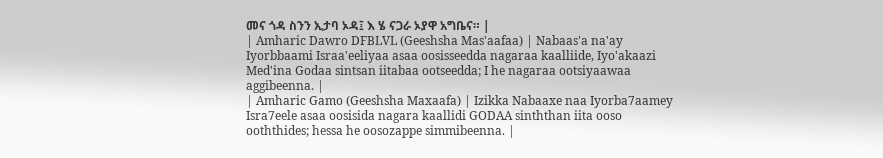መና ጎዳ ስንን ኢታባ ኦዳ፤ እ ሄ ናጋራ ኦያዋ አግቤና። |
| Amharic Dawro DFBLVL (Geeshsha Mas'aafaa) | Nabaas'a na'ay Iyorbbaami Israa'eeliyaa asaa oosisseedda nagaraa kaalliide, Iyo'akaazi Med'ina Godaa sintsan iitabaa ootseedda; I he nagaraa ootsiyaawaa aggibeenna. |
| Amharic Gamo (Geeshsha Maxaafa) | Izikka Nabaaxe naa Iyorba7aamey Isra7eele asaa oosisida nagara kaallidi GODAA sinththan iita ooso ooththides; hessa he oosozappe simmibeenna. |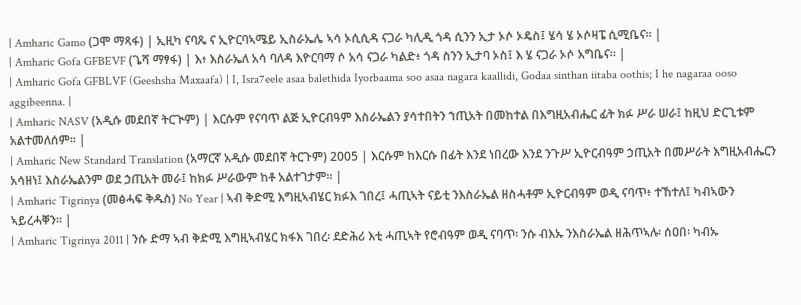| Amharic Gamo (ጋሞ ማጻፋ) | ኢዚካ ናባጼ ና ኢዮርባኣሜይ ኢስራኤሌ ኣሳ ኦሲሲዳ ናጋራ ካሊዲ ጎዳ ሲንን ኢታ ኦሶ ኦዴስ፤ ሄሳ ሄ ኦሶዛፔ ሲሚቤና። |
| Amharic Gofa GFBEVF (ጌሻ ማፃፋ) | እ፥ እስራኤለ አሳ ባለዳ እዮርባማ ሶ አሳ ናጋራ ካልድ፥ ጎዳ ስንን ኢታባ ኦስ፤ እ ሄ ናጋራ ኦሶ አግቤና። |
| Amharic Gofa GFBLVF (Geeshsha Maxaafa) | I, Isra7eele asaa balethida Iyorbaama soo asaa nagara kaallidi, Godaa sinthan iitaba oothis; I he nagaraa ooso aggibeenna. |
| Amharic NASV (አዲሱ መደበኛ ትርጒም) | እርሱም የናባጥ ልጅ ኢዮርብዓም እስራኤልን ያሳተበትን ኀጢአት በመከተል በእግዚአብሔር ፊት ክፉ ሥራ ሠራ፤ ከዚህ ድርጊቱም አልተመለሰም። |
| Amharic New Standard Translation (አማርኛ አዲሱ መደበኛ ትርጉም) 2005 | እርሱም ከእርሱ በፊት እንደ ነበረው እንደ ንጉሥ ኢዮርብዓም ኃጢአት በመሥራት እግዚአብሔርን አሳዘነ፤ እስራኤልንም ወደ ኃጢአት መራ፤ ከክፉ ሥራውም ከቶ አልተገታም። |
| Amharic Tigrinya (መፅሓፍ ቅዱስ) No Year | ኣብ ቅድሚ እግዚኣብሄር ክፉእ ገበረ፤ ሓጢኣት ናይቲ ንእስራኤል ዘስሓቶም ኢዮርብዓም ወዲ ናባጥ፥ ተኸተለ፤ ካብኣውን ኣይረሓቐን። |
| Amharic Tigrinya 2011 | ንሱ ድማ ኣብ ቅድሚ እግዚኣብሄር ክፋእ ገበረ፡ ደድሕሪ እቲ ሓጢኣት የሮብዓም ወዲ ናባጥ፡ ንሱ ብእኡ ንእስራኤል ዘሕጥኣሉ፡ ሰዐበ፡ ካብኡ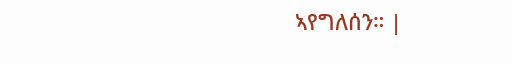ኣየግለሰን። |